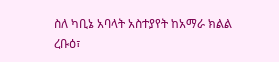ስለ ካቢኔ አባላት አስተያየት ከአማራ ክልል
ረቡዕ፣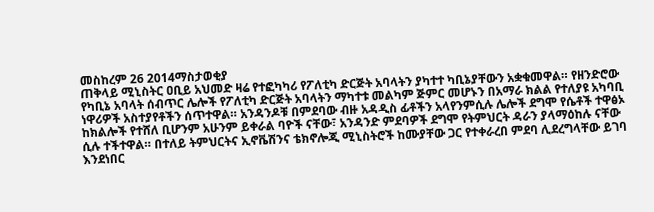መስከረም 26 2014ማስታወቂያ
ጠቅላይ ሚኒስትር ዐቢይ አህመድ ዛሬ የተፎካካሪ የፖለቲካ ድርጅት አባላትን ያካተተ ካቢኔያቸውን አቋቁመዋል። የዘንድሮው የካቢኔ አባላት ሰብጥር ሌሎች የፖለቲካ ድርጅት አባላትን ማካተቱ መልካም ጅምር መሆኑን በአማራ ክልል የተለያዩ አካባቢ ነዋሪዎች አስተያየቶችን ሰጥተዋል። አንዳንዶቹ በምደባው ብዙ አዳዲስ ፊቶችን አላየንምሲሉ ሌሎች ደግሞ የሴቶች ተዋፅኦ ከክልሎች የተሸለ ቢሆንም አሁንም ይቀራል ባዮች ናቸው፣ አንዳንድ ምደባዎች ደግሞ የትምህርት ዳራን ያላማዕከሉ ናቸው ሲሉ ተችተዋል። በተለይ ትምህርትና ኢኖቬሽንና ቴክኖሎጂ ሚኒስትሮች ከሙያቸው ጋር የተቀራረበ ምደባ ሊደረግላቸው ይገባ እንደነበር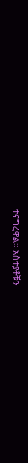ተናግረዋል። አስተያቶቹን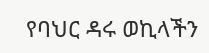የባህር ዳሩ ወኪላችን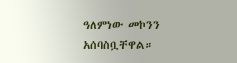ዓለምነው መኮንን አሰባስቧቸዋል።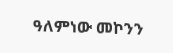ዓለምነው መኮንን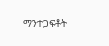ማንተጋፍቶት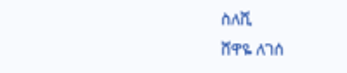ስለሺ
ሸዋዬ ለገሰ